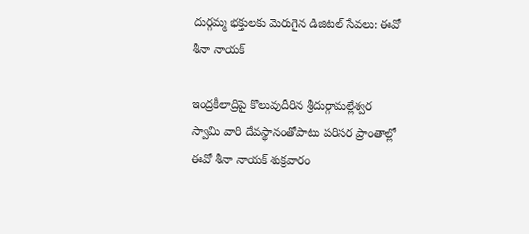దుర్గమ్మ భక్తులకు మెరుగైన డిజిటల్ సేవలు: ఈవో శీనా నాయక్

ఇంద్రకీలాద్రిపై కొలువుదీరిన శ్రీదుర్గామల్లేశ్వర స్వామి వారి దేవస్థానంతోపాటు పరిసర ప్రాంతాల్లో ఈవో శీనా నాయక్ శుక్రవారం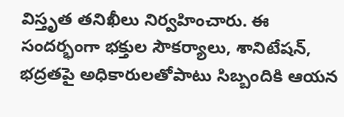విస్తృత తనిఖీలు నిర్వహించారు. ఈ సందర్భంగా భక్తుల సౌకర్యాలు, శానిటేషన్, భద్రతపై అధికారులతోపాటు సిబ్బందికి ఆయన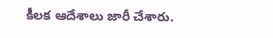కీలక ఆదేశాలు జారీ చేశారు.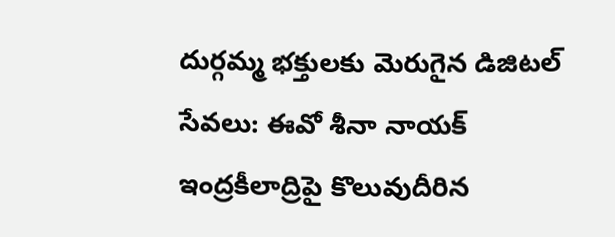దుర్గమ్మ భక్తులకు మెరుగైన డిజిటల్ సేవలు: ఈవో శీనా నాయక్
ఇంద్రకీలాద్రిపై కొలువుదీరిన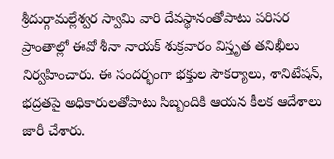శ్రీదుర్గామల్లేశ్వర స్వామి వారి దేవస్థానంతోపాటు పరిసర ప్రాంతాల్లో ఈవో శీనా నాయక్ శుక్రవారం విస్తృత తనిఖీలు నిర్వహించారు. ఈ సందర్భంగా భక్తుల సౌకర్యాలు, శానిటేషన్, భద్రతపై అధికారులతోపాటు సిబ్బందికి ఆయన కీలక ఆదేశాలు జారీ చేశారు.